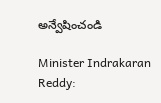అన్వేషించండి

Minister Indrakaran Reddy: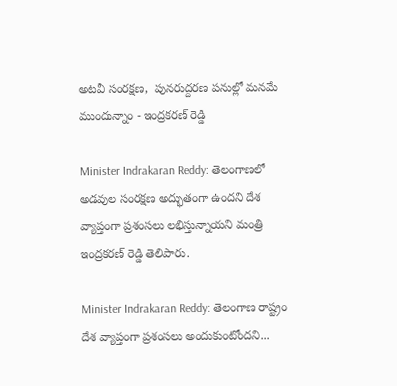అటవీ సంరక్షణ,  పునరుద్దరణ పనుల్లో మనమే ముందున్నాం - ఇంద్రకరణ్ రెడ్డి

Minister Indrakaran Reddy: తెలంగాణలో అడవుల సంరక్షణ అద్భుతంగా ఉందని దేశ వ్యాప్తంగా ప్రశంసలు లభిస్తున్నాయని మంత్రి ఇంద్రకరణ్ రెడ్డి తెలిపారు.

Minister Indrakaran Reddy: తెలంగాణ రాష్ట్రం దేశ వ్యాప్తంగా ప్రశంసలు అందుకుంటోందని...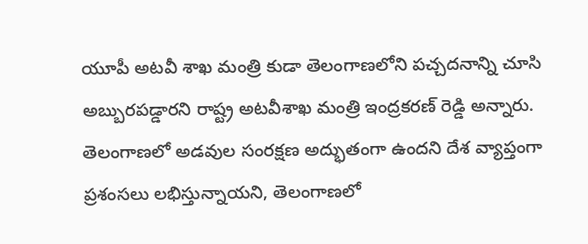యూపీ అటవీ శాఖ మంత్రి కుడా తెలంగాణలోని పచ్చదనాన్ని చూసి అబ్బురపడ్డారని రాష్ట్ర అటవీశాఖ మంత్రి ఇంద్రకరణ్ రెడ్డి అన్నారు. తెలంగాణలో అడవుల సంరక్షణ అద్భుతంగా ఉందని దేశ వ్యాప్తంగా ప్రశంసలు లభిస్తున్నాయని, తెలంగాణలో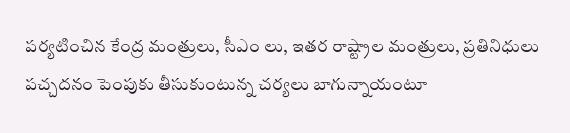పర్యటించిన కేంద్ర మంత్రులు, సీఎం లు, ఇతర రాష్ట్రాల మంత్రులు, ప్రతినిధులు పచ్చదనం పెంపుకు తీసుకుంటున్న చర్యలు బాగున్నాయంటూ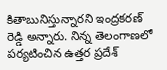కితాబునిస్తున్నారని ఇంద్రకరణ్ రెడ్డి అన్నారు. నిన్న తెలంగాణలో పర్యటించిన ఉత్తర ప్రదేశ్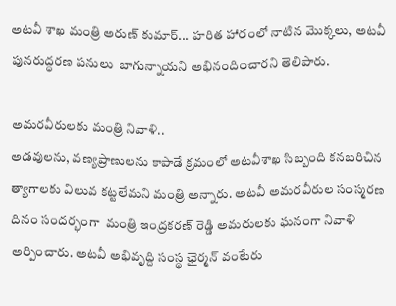అటవీ శాఖ మంత్రి అరుణ్ కుమార్... హరిత హారంలో నాటిన మొక్కలు, అటవీ పునరుద్ధరణ పనులు  బాగున్నాయని అభినందించారని తెలిపారు.

అమరవీరులకు మంత్రి నివాళి..
అడవులను, వణ్యప్రాణులను కాపాడే క్రమంలో అటవీశాఖ సిబ్బంది కనబరిచిన త్యాగాలకు విలువ కట్టలేమని మంత్రి అన్నారు. అట‌వీ అమరవీరుల సంస్మరణ దినం సందర్భంగా  మంత్రి ఇంద్ర‌క‌ర‌ణ్ రెడ్డి అమ‌రుల‌కు ఘనంగా నివాళి అర్పించారు. అటవీ అభివృద్ది సంస్థ ఛైర్మన్ వంటేరు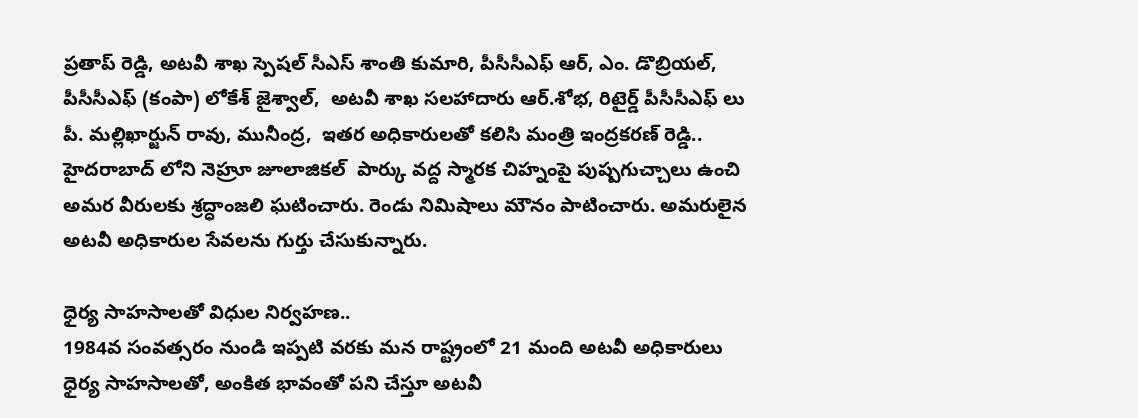ప్రతాప్ రెడ్డి, అటవీ శాఖ స్పెషల్ సీఎస్ శాంతి కుమారి, పీసీసీఎఫ్‌ ఆర్, ఎం. డొబ్రియల్, పీసీసీఎఫ్ (కంపా) లోకేశ్ జైశ్వాల్,  అటవీ శాఖ సలహాదారు ఆర్.శోభ, రిటైర్డ్ పీసీసీఎఫ్ లు పీ. మల్లిఖార్జున్ రావు, మునీంద్ర,  ఇతర అధికారులతో కలిసి మంత్రి ఇంద్రకరణ్ రెడ్డి.. హైదరాబాద్ లోని నెహ్రూ జూలాజికల్  పార్కు వ‌ద్ద స్మారక చిహ్నంపై పుష్పగుచ్చాలు ఉంచి అమర వీరులకు శ్రద్ధాంజలి ఘటించారు. రెండు నిమిషాలు మౌనం పాటించారు. అమరులైన అటవీ అధికారుల సేవలను గుర్తు చేసుకున్నారు.

ధైర్య సాహసాలతో విధుల నిర్వహణ..
1984వ సంవత్సరం నుండి ఇప్పటి వరకు మన రాష్ట్రంలో 21 మంది అటవీ అధికారులు ధైర్య సాహసాలతో, అంకిత భావంతో ప‌ని చేస్తూ అటవీ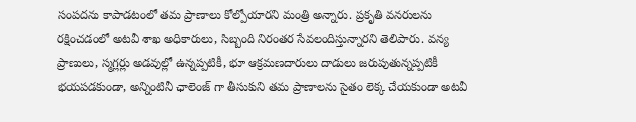సంపదను కాపాడటంలో తమ ప్రాణాలు కోల్పోయారని మంత్రి అన్నారు. ప్రకృతి వనరులను రక్షించడంలో అటవీ శాఖ అధికారులు, సిబ్బంది నిరంతర సేవలందిస్తున్నారని తెలిపారు. వన్య ప్రాణులు, స్మగ్లర్లు అడవుల్లో ఉన్నప్పటికీ, భూ ఆక్ర‌మ‌ణ‌దారులు దాడులు జ‌రుపుతున్న‌ప్ప‌టికీ భయపడకుండా, అన్నింటినీ ఛాలెంజ్‌ గా తీసుకుని తమ ప్రాణాల‌ను సైతం లెక్క చేయకుండా అట‌వీ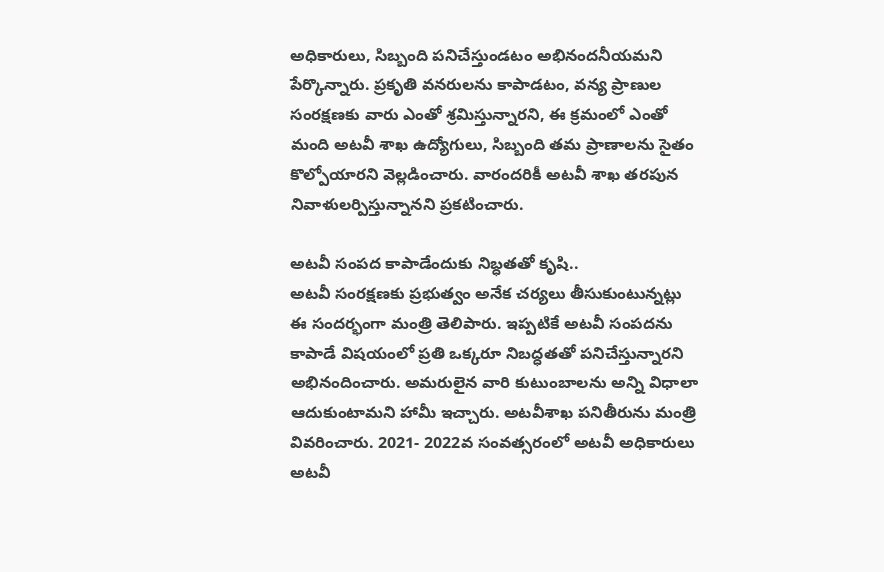అధికారులు, సిబ్బంది పనిచేస్తుండటం అభినందనీయమని పేర్కొన్నారు. ప్రకృతి వనరులను కాపాడ‌టం, వ‌న్య‌ ప్రాణుల‌ సంరక్షణకు వారు ఎంతో ‌శ్ర‌మిస్తున్నారని, ఈ క్రమంలో ఎంతో మంది అటవీ శాఖ ఉద్యోగులు, సిబ్బంది తమ ప్రాణాలను సైతం కొల్పోయారని వెల్లడించారు. వారందరికీ అటవీ శాఖ తరపున నివాళులర్పిస్తున్నానని ప్రకటించారు.

అటవీ సంపద కాపాడేందుకు నిబ్ధతతో కృషి..
అటవీ సంరక్షణకు ప్రభుత్వం అనేక చర్యలు తీసుకుంటున్నట్లు ఈ సందర్భంగా మంత్రి తెలిపారు. ఇప్పటికే అటవీ సంపదను కాపాడే విషయంలో ప్రతి ఒక్కరూ నిబద్ధతతో పనిచేస్తున్నారని అభినందించారు. అమరులైన వారి కుటుంబాలను అన్ని విధాలా ఆదుకుంటామని హామీ ఇచ్చారు. అటవీశాఖ పనితీరును మంత్రి వివరించారు. 2021- 2022వ‌ సంవత్సరంలో అటవీ అధికారులు అటవీ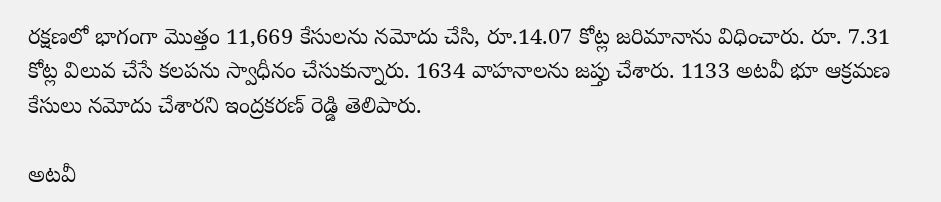రక్షణలో భాగంగా మొత్తం 11,669 కేసులను నమోదు చేసి, రూ.14.07 కోట్ల జరిమానాను విధించారు. రూ. 7.31 కోట్ల విలువ చేసే కలపను స్వాధీనం చేసుకున్నారు. 1634 వాహనాలను జప్తు చేశారు. 1133 అటవీ భూ ఆక్రమణ కేసులు నమోదు చేశారని ఇంద్రకరణ్ రెడ్డి తెలిపారు.

అటవీ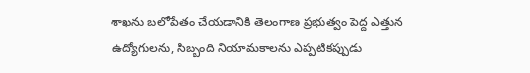శాఖను బలోపేతం చేయడానికి తెలంగాణ ప్ర‌భుత్వం పెద్ద ఎత్తున ఉద్యోగుల‌ను, సిబ్బంది నియామ‌కాల‌ను ఎప్ప‌టికప్పుడు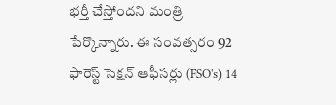భ‌ర్తీ చేస్తోందని మంత్రి పేర్కొన్నారు. ఈ సంవ‌త్స‌రం 92 ఫారెస్ట్ సెక్ష‌న్ ఆఫీస‌ర్లు (FSO's) 14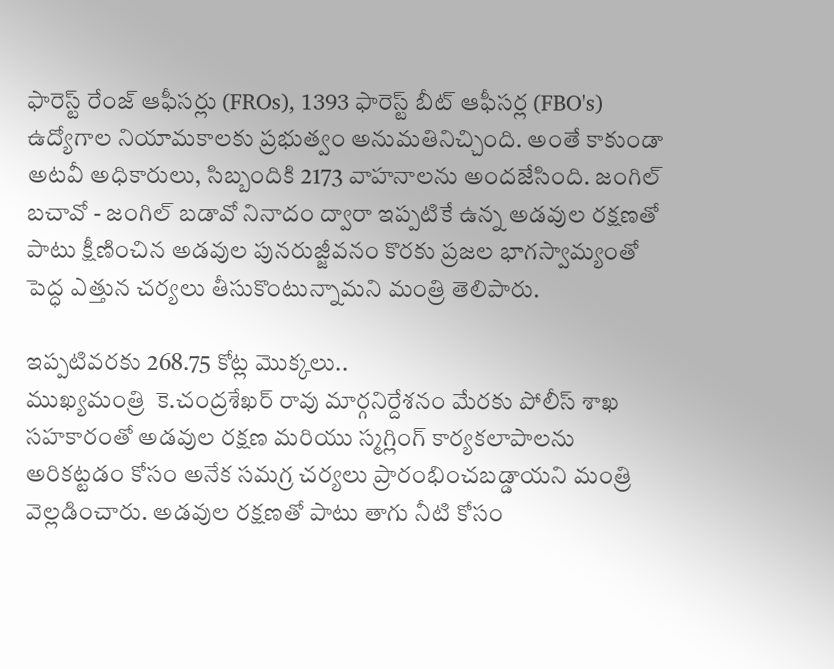ఫారెస్ట్ రేంజ్ ఆఫీస‌ర్లు (FROs), 1393 ఫారెస్ట్ బీట్ ఆఫీస‌ర్ల (FBO's) ఉద్యోగాల నియామకాల‌కు ప్ర‌భుత్వం అనుమ‌తినిచ్చింది. అంతే కాకుండా అటవీ అధికారులు, సిబ్బందికి 2173 వాహనాలను అందజేసింది. జంగిల్ బచావో - జంగిల్ బడావో నినాదం ద్వారా ఇప్పటికే ఉన్న అడవుల రక్షణతో పాటు క్షీణించిన అడవుల పునరుజ్జీవనం కొరకు ప్ర‌జ‌ల భాగ‌స్వామ్యంతో పెద్ధ ఎత్తున చర్యలు తీసుకొంటున్నామని మంత్రి తెలిపారు.

ఇప్పటివరకు 268.75 కోట్ల మొక్కలు..
ముఖ్యమంత్రి  కె.చంద్ర‌శేఖ‌ర్ రావు మార్గనిర్దేశనం మేర‌కు పోలీస్ శాఖ స‌హ‌కారంతో అడవుల రక్షణ మరియు స్మగ్లింగ్ కార్యకలాపాలను అరికట్టడం కోసం అనేక సమగ్ర చర్యలు ప్రారంభించబడ్డాయని మంత్రి వెల్లడించారు. అడ‌వుల ర‌క్ష‌ణ‌తో పాటు తాగు నీటి కోసం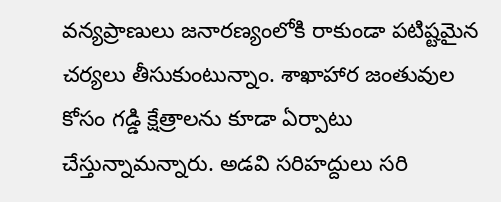వన్యప్రాణులు జనారణ్యంలోకి రాకుండా ప‌టిష్ట‌మైన‌ చర్యలు తీసుకుంటున్నాం. శాఖాహార జంతువుల‌ కోసం గ‌డ్డి క్షేత్రాల‌ను కూడా ఏర్పాటు చేస్తున్నామన్నారు. అడవి సరిహద్దులు సరి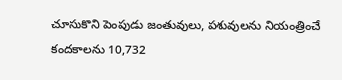చూసుకొని పెంపుడు జంతువులు, పశువులను నియంత్రించే కందకాలను 10,732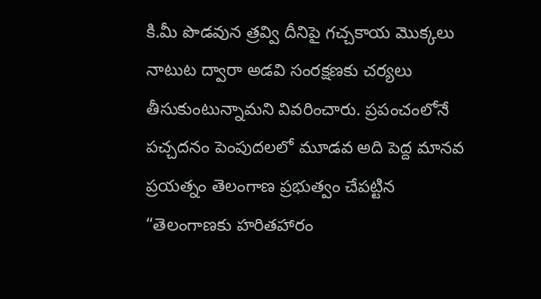కి.మీ పొడవున త్రవ్వి దీనిపై గచ్చకాయ మొక్కలు నాటుట ద్వారా అడవి సంరక్షణకు చర్యలు తీసుకుంటున్నామని వివరించారు. ప్రపంచంలోనే పచ్చదనం పెంపుదలలో మూడవ అది పెద్ద మానవ ప్రయత్నం తెలంగాణ ప్రభుత్వం చేపట్టిన  “తెలంగాణకు హరితహారం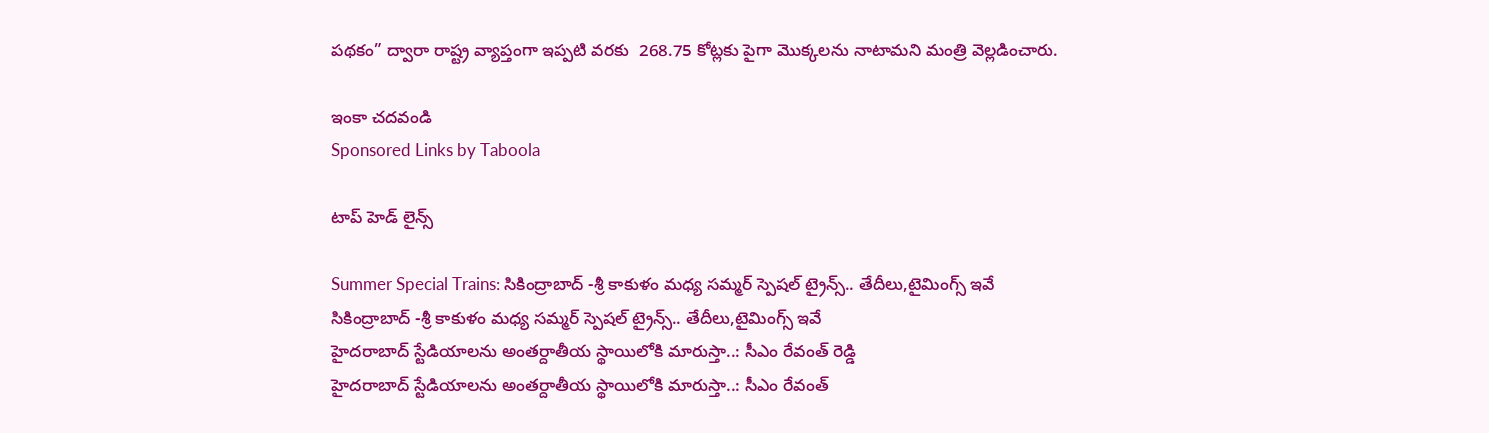పథకం” ద్వారా రాష్ట్ర వ్యాప్తంగా ఇప్ప‌టి వ‌ర‌కు  268.75 కోట్లకు పైగా మొక్కలను నాటామని మంత్రి వెల్లడించారు.

ఇంకా చదవండి
Sponsored Links by Taboola

టాప్ హెడ్ లైన్స్

Summer Special Trains: సికింద్రాబాద్ -శ్రీ కాకుళం మధ్య సమ్మర్ స్పెషల్ ట్రైన్స్.. తేదీలు,టైమింగ్స్ ఇవే
సికింద్రాబాద్ -శ్రీ కాకుళం మధ్య సమ్మర్ స్పెషల్ ట్రైన్స్.. తేదీలు,టైమింగ్స్ ఇవే
హైదరాబాద్‌ స్టేడియాలను అంతర్దాతీయ స్థాయిలోకి మారుస్తా..: సీఎం రేవంత్ రెడ్డి
హైదరాబాద్‌ స్టేడియాలను అంతర్దాతీయ స్థాయిలోకి మారుస్తా..: సీఎం రేవంత్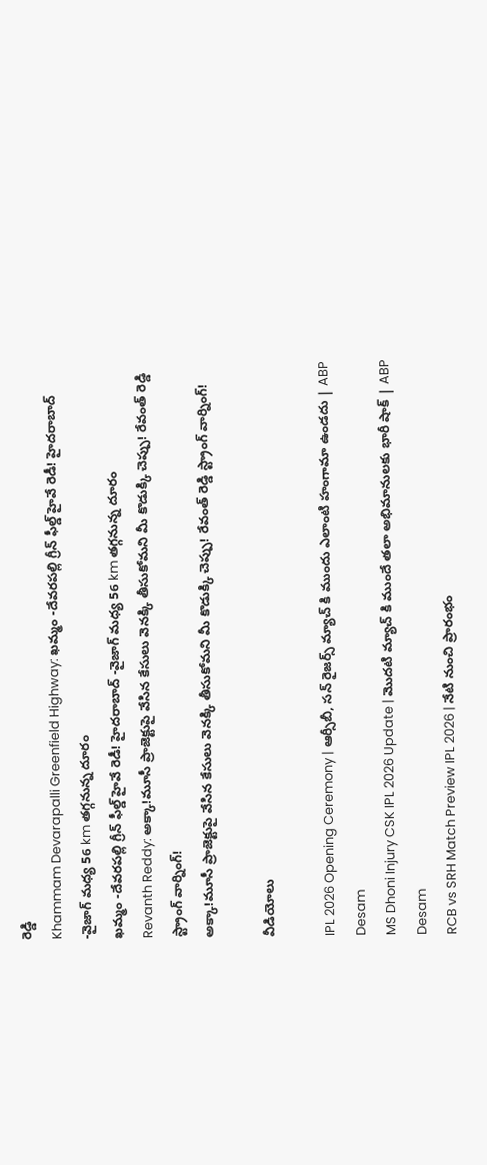రెడ్డి
Khammam Devarapalli Greenfield Highway: ఖమ్మం -దేవరపల్లి గ్రీన్ ఫీల్డ్ హైవే రెడీ! హైదరాబాద్ -వైజాగ్ మధ్య 56 km తగ్గనున్న దూరం
ఖమ్మం -దేవరపల్లి గ్రీన్ ఫీల్డ్ హైవే రెడీ! హైదరాబాద్ -వైజాగ్ మధ్య 56 km తగ్గనున్న దూరం
Revanth Reddy: అక్కా!మూసీ ప్రాజెక్టుపై వేసిన కేసులు వెనక్కి తీసుకోమని మీ కొడుక్కి చెప్పు! రేవంత్ రెడ్డి స్ట్రాంగ్ వార్నింగ్‌!
అక్కా!మూసీ ప్రాజెక్టుపై వేసిన కేసులు వెనక్కి తీసుకోమని మీ కొడుక్కి చెప్పు! రేవంత్ రెడ్డి స్ట్రాంగ్ వార్నింగ్‌!

వీడియోలు

IPL 2026 Opening Ceremony | ఆర్సీబీ, సన్ రైజర్స్ మ్యాచ్ కి ముందు ఎలాంటి హంగామా ఉండదు | ABP Desam
MS Dhoni Injury CSK IPL 2026 Update | మొదటి మ్యాచ్ కి ముందే తలా అభిమానులకు భారీ షాక్ | ABP Desam
RCB vs SRH Match Preview IPL 2026 | నేటి నుంచి ప్రారంభం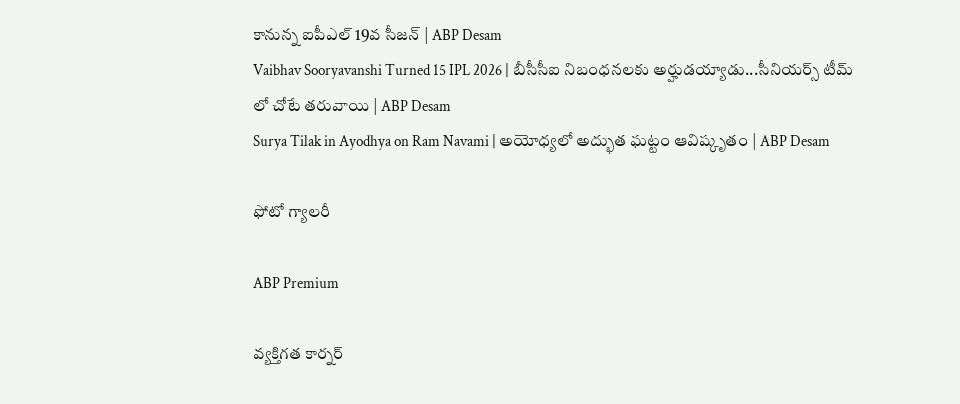కానున్న ఐపీఎల్ 19వ సీజన్ | ABP Desam
Vaibhav Sooryavanshi Turned 15 IPL 2026 | బీసీసీఐ నిబంధనలకు అర్హుడయ్యాడు...సీనియర్స్ టీమ్ లో చోటే తరువాయి | ABP Desam
Surya Tilak in Ayodhya on Ram Navami | అయోధ్యలో అద్భుత ఘట్టం ఆవిష్కృతం | ABP Desam

ఫోటో గ్యాలరీ

ABP Premium

వ్యక్తిగత కార్నర్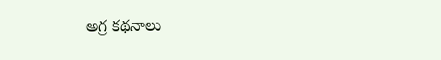అగ్ర కథనాలు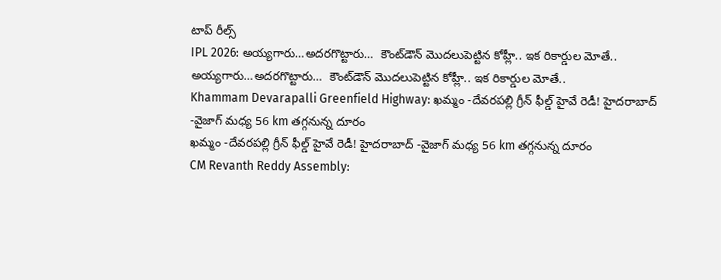టాప్ రీల్స్
IPL 2026: అయ్యగారు…అదరగొట్టారు…  కౌంట్‌డౌన్ మొదలుపెట్టిన కోహ్లీ.. ఇక రికార్డుల మోతే..
అయ్యగారు…అదరగొట్టారు…  కౌంట్‌డౌన్ మొదలుపెట్టిన కోహ్లీ.. ఇక రికార్డుల మోతే..
Khammam Devarapalli Greenfield Highway: ఖమ్మం -దేవరపల్లి గ్రీన్ ఫీల్డ్ హైవే రెడీ! హైదరాబాద్ -వైజాగ్ మధ్య 56 km తగ్గనున్న దూరం
ఖమ్మం -దేవరపల్లి గ్రీన్ ఫీల్డ్ హైవే రెడీ! హైదరాబాద్ -వైజాగ్ మధ్య 56 km తగ్గనున్న దూరం
CM Revanth Reddy Assembly: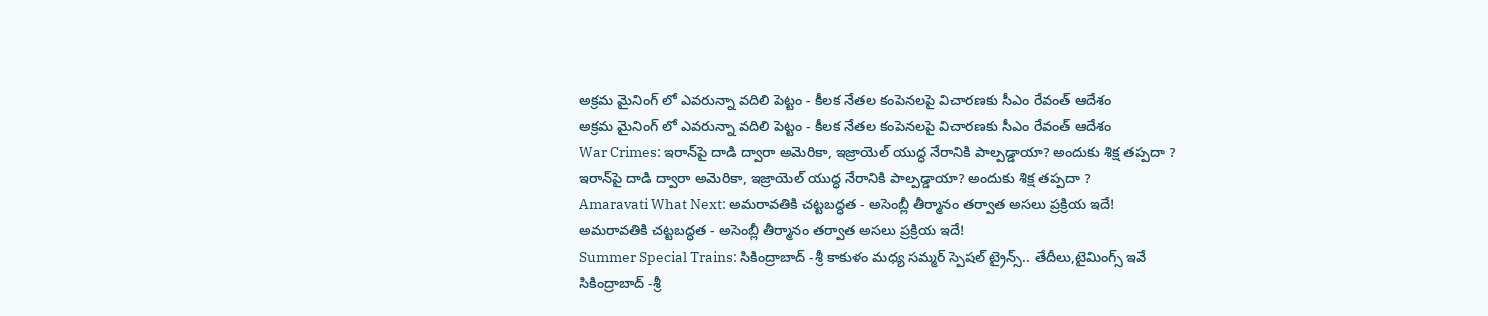అక్రమ మైనింగ్ లో ఎవరున్నా వదిలి పెట్టం - కీలక నేతల కంపెనలపై విచారణకు సీఎం రేవంత్ ఆదేశం
అక్రమ మైనింగ్ లో ఎవరున్నా వదిలి పెట్టం - కీలక నేతల కంపెనలపై విచారణకు సీఎం రేవంత్ ఆదేశం
War Crimes: ఇరాన్‌పై దాడి ద్వారా అమెరికా, ఇజ్రాయెల్ యుద్ధ నేరానికి పాల్పడ్డాయా? అందుకు శిక్ష తప్పదా ?
ఇరాన్‌పై దాడి ద్వారా అమెరికా, ఇజ్రాయెల్ యుద్ధ నేరానికి పాల్పడ్డాయా? అందుకు శిక్ష తప్పదా ?
Amaravati What Next: అమరావతికి చట్టబద్ధత - అసెంబ్లీ తీర్మానం తర్వాత అసలు ప్రక్రియ ఇదే!
అమరావతికి చట్టబద్ధత - అసెంబ్లీ తీర్మానం తర్వాత అసలు ప్రక్రియ ఇదే!
Summer Special Trains: సికింద్రాబాద్ -శ్రీ కాకుళం మధ్య సమ్మర్ స్పెషల్ ట్రైన్స్.. తేదీలు,టైమింగ్స్ ఇవే
సికింద్రాబాద్ -శ్రీ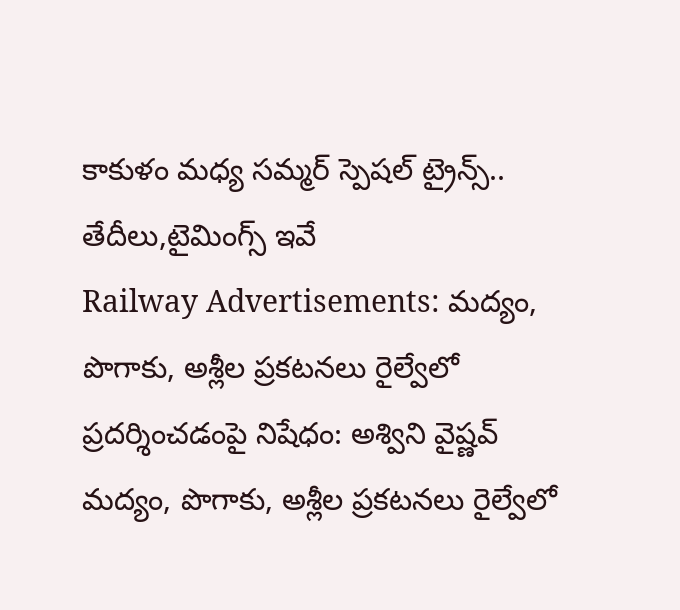కాకుళం మధ్య సమ్మర్ స్పెషల్ ట్రైన్స్.. తేదీలు,టైమింగ్స్ ఇవే
Railway Advertisements: మద్యం, పొగాకు, అశ్లీల ప్రకటనలు రైల్వేలో ప్రదర్శించడంపై నిషేధం: అశ్విని వైష్ణవ్
మద్యం, పొగాకు, అశ్లీల ప్రకటనలు రైల్వేలో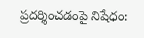ప్రదర్శించడంపై నిషేధం: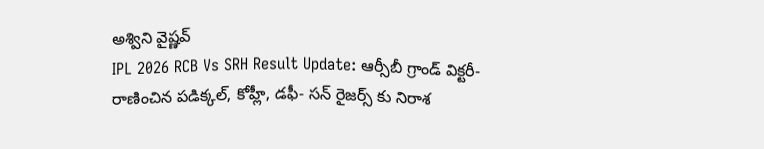అశ్విని వైష్ణవ్
IPL 2026 RCB Vs SRH Result Update: ఆర్సీబీ గ్రాండ్ విక్ట‌రీ- రాణించిన ప‌డిక్క‌ల్, కోహ్లీ, డ‌ఫీ- స‌న్ రైజ‌ర్స్ కు నిరాశ‌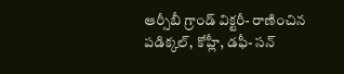ఆర్సీబీ గ్రాండ్ విక్ట‌రీ- రాణించిన ప‌డిక్క‌ల్, కోహ్లీ, డ‌ఫీ- స‌న్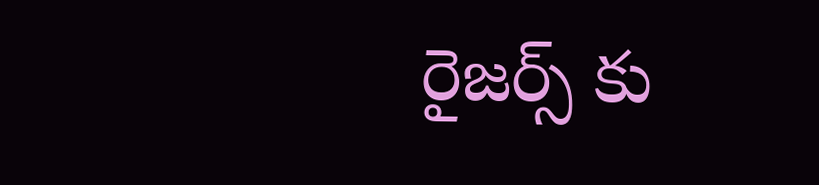రైజ‌ర్స్ కు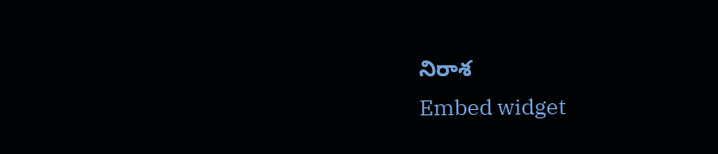నిరాశ‌
Embed widget